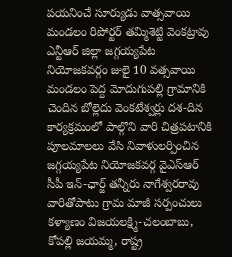పయనించే సూర్యుడు వాత్సవాయి మండలం రిపోర్టర్ తమ్మిశెట్టి వెంకట్రావు ఎన్టీఆర్ జిల్లా జగ్గయ్యపేట నియోజకవర్గం జులై 10 వత్సవాయి మండలం పెద్ద మోదుగుపల్లి గ్రామానికి చెందిన బోల్లెదు వెంకటేశ్వర్లు దశ-దిన కార్యక్రమంలో పాల్గొని వారి చిత్రపటానికి పూలమాలలు వేసి నివాళులర్పించిన జగ్గయ్యపేట నియోజకవర్గ వైఎస్ఆర్ సీపీ ఇన్-ఛార్జ్ తన్నీరు నాగేశ్వరరావు వారితోపాటు గ్రామ మాజీ సర్పంచులు కళ్యాణం విజయలక్ష్మి-చలంబాబు, కోపల్లి జయమ్మ, రాష్ట్ర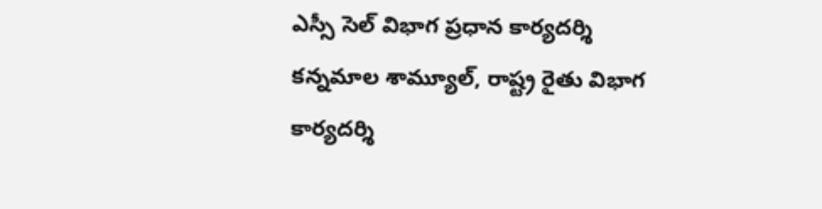ఎస్సీ సెల్ విభాగ ప్రధాన కార్యదర్శి కన్నమాల శామ్యూల్, రాష్ట్ర రైతు విభాగ కార్యదర్శి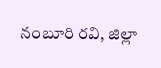నంబూరి రవి, జిల్లా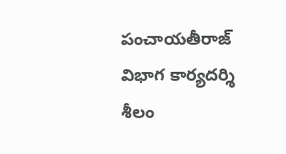పంచాయతీరాజ్ విభాగ కార్యదర్శి శీలం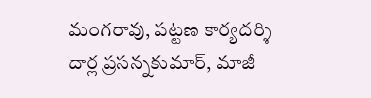మంగరావు, పట్టణ కార్యదర్శి దార్ల ప్రసన్నకుమార్, మాజీ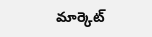మార్కెట్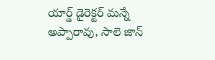యార్డ్ డైరెక్టర్ మన్నే అప్పారావు, సాలె జాన్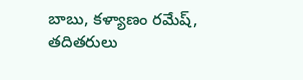బాబు, కళ్యాణం రమేష్, తదితరులు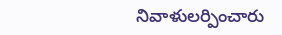నివాళులర్పించారు